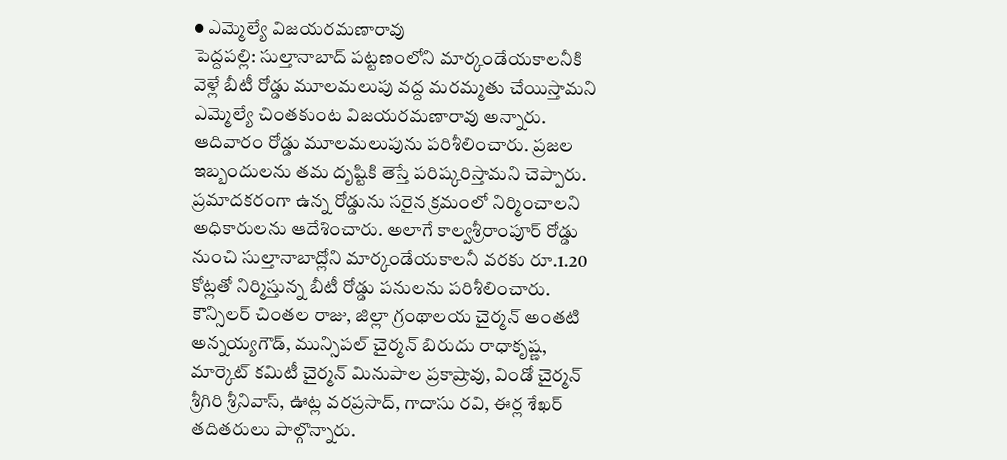● ఎమ్మెల్యే విజయరమణారావు
పెద్దపల్లి: సుల్తానాబాద్ పట్టణంలోని మార్కండేయకాలనీకి వెళ్లే బీటీ రోడ్డు మూలమలుపు వద్ద మరమ్మతు చేయిస్తామని ఎమ్మెల్యే చింతకుంట విజయరమణారావు అన్నారు. ఆదివారం రోడ్డు మూలమలుపును పరిశీలించారు. ప్రజల ఇబ్బందులను తమ దృష్టికి తెస్తే పరిష్కరిస్తామని చెప్పారు. ప్రమాదకరంగా ఉన్న రోడ్డును సరైన క్రమంలో నిర్మించాలని అధికారులను ఆదేశించారు. అలాగే కాల్వశ్రీరాంపూర్ రోడ్డు నుంచి సుల్తానాబాద్లోని మార్కండేయకాలనీ వరకు రూ.1.20 కోట్లతో నిర్మిస్తున్న బీటీ రోడ్డు పనులను పరిశీలించారు. కౌన్సిలర్ చింతల రాజు, జిల్లా గ్రంథాలయ చైర్మన్ అంతటి అన్నయ్యగౌడ్, మున్సిపల్ చైర్మన్ బిరుదు రాధాకృష్ణ, మార్కెట్ కమిటీ చైర్మన్ మినుపాల ప్రకాష్రావు, విండో చైర్మన్ శ్రీగిరి శ్రీనివాస్, ఊట్ల వరప్రసాద్, గాదాసు రవి, ఈర్ల శేఖర్ తదితరులు పాల్గొన్నారు.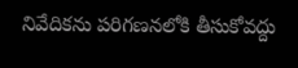నివేదికను పరిగణనలోకి తీసుకోవద్దు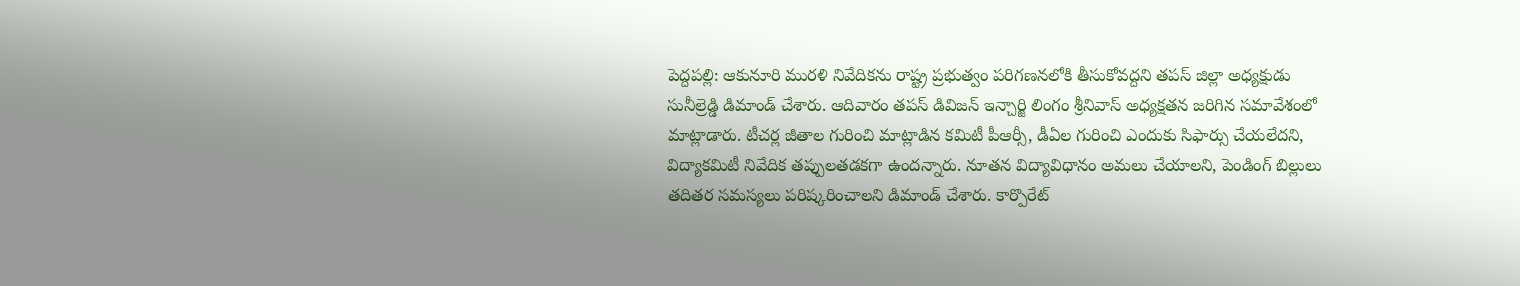పెద్దపల్లి: ఆకునూరి మురళి నివేదికను రాష్ట్ర ప్రభుత్వం పరిగణనలోకి తీసుకోవద్దని తపస్ జిల్లా అధ్యక్షుడు సునీల్రెడ్డి డిమాండ్ చేశారు. ఆదివారం తపస్ డివిజన్ ఇన్చార్జి లింగం శ్రీనివాస్ అధ్యక్షతన జరిగిన సమావేశంలో మాట్లాడారు. టీచర్ల జీతాల గురించి మాట్లాడిన కమిటీ పీఆర్సీ, డీఏల గురించి ఎందుకు సిఫార్సు చేయలేదని, విద్యాకమిటీ నివేదిక తప్పులతడకగా ఉందన్నారు. నూతన విద్యావిధానం అమలు చేయాలని, పెండింగ్ బిల్లులు తదితర సమస్యలు పరిష్కరించాలని డిమాండ్ చేశారు. కార్పొరేట్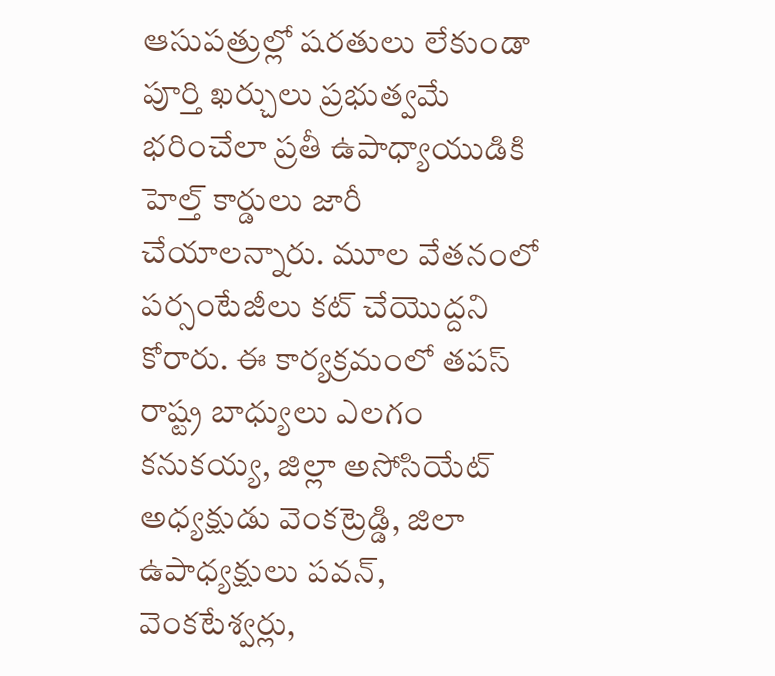ఆసుపత్రుల్లో షరతులు లేకుండా పూర్తి ఖర్చులు ప్రభుత్వమే భరించేలా ప్రతీ ఉపాధ్యాయుడికి హెల్త్ కార్డులు జారీ చేయాలన్నారు. మూల వేతనంలో పర్సంటేజీలు కట్ చేయొద్దని కోరారు. ఈ కార్యక్రమంలో తపస్ రాష్ట్ర బాధ్యులు ఎలగం కనుకయ్య, జిల్లా అసోసియేట్ అధ్యక్షుడు వెంకట్రెడ్డి, జిలా ఉపాధ్యక్షులు పవన్, వెంకటేశ్వర్లు,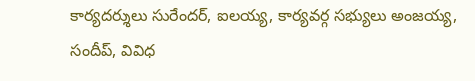కార్యదర్శులు సురేందర్, ఐలయ్య, కార్యవర్గ సభ్యులు అంజయ్య, సందీప్, వివిధ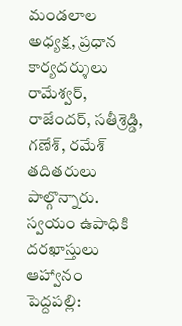మండలాల అధ్యక్ష, ప్రధాన కార్యదర్శులు రామేశ్వర్, రాజేందర్, సతీశ్రెడ్డి, గణేశ్, రమేశ్ తదితరులు పాల్గొన్నారు.
స్వయం ఉపాధికి దరఖాస్తులు ఆహ్వానం
పెద్దపల్లి: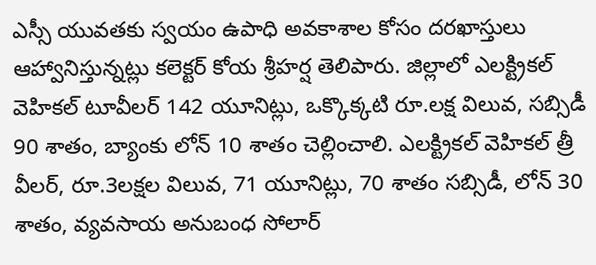ఎస్సీ యువతకు స్వయం ఉపాధి అవకాశాల కోసం దరఖాస్తులు ఆహ్వానిస్తున్నట్లు కలెక్టర్ కోయ శ్రీహర్ష తెలిపారు. జిల్లాలో ఎలక్ట్రికల్ వెహికల్ టూవీలర్ 142 యూనిట్లు, ఒక్కొక్కటి రూ.లక్ష విలువ, సబ్సిడీ 90 శాతం, బ్యాంకు లోన్ 10 శాతం చెల్లించాలి. ఎలక్ట్రికల్ వెహికల్ త్రీ వీలర్, రూ.3లక్షల విలువ, 71 యూనిట్లు, 70 శాతం సబ్సిడీ, లోన్ 30 శాతం, వ్యవసాయ అనుబంధ సోలార్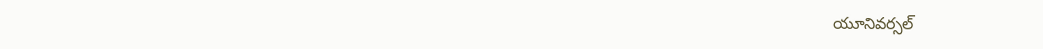యూనివర్సల్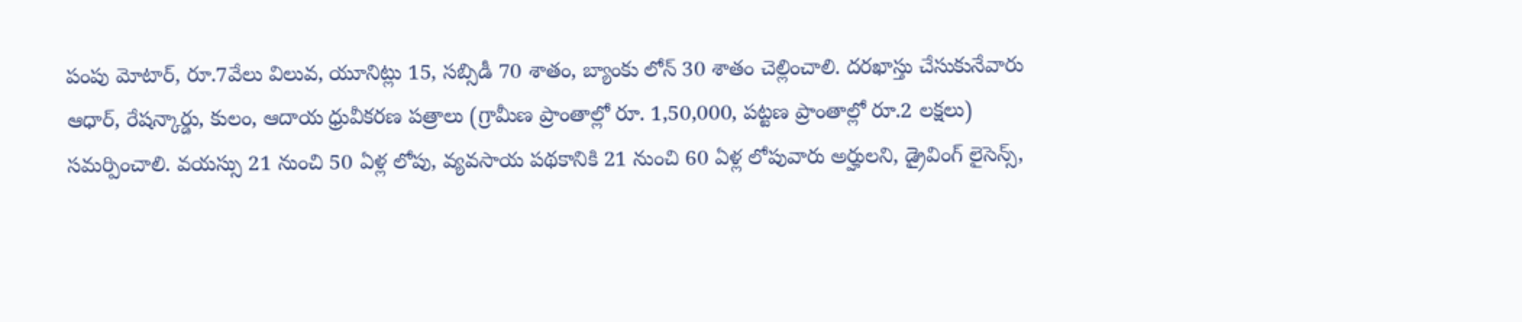పంపు మోటార్, రూ.7వేలు విలువ, యూనిట్లు 15, సబ్సిడీ 70 శాతం, బ్యాంకు లోన్ 30 శాతం చెల్లించాలి. దరఖాస్తు చేసుకునేవారు ఆధార్, రేషన్కార్డు, కులం, ఆదాయ ధ్రువీకరణ పత్రాలు (గ్రామీణ ప్రాంతాల్లో రూ. 1,50,000, పట్టణ ప్రాంతాల్లో రూ.2 లక్షలు) సమర్పించాలి. వయస్సు 21 నుంచి 50 ఏళ్ల లోపు, వ్యవసాయ పథకానికి 21 నుంచి 60 ఏళ్ల లోపువారు అర్హులని, డ్రైవింగ్ లైసెన్స్,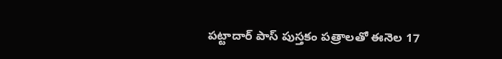పట్టాదార్ పాస్ పుస్తకం పత్రాలతో ఈనెల 17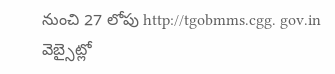నుంచి 27 లోపు http://tgobmms.cgg. gov.in వెబ్సైట్లో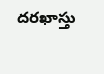దరఖాస్తు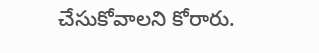చేసుకోవాలని కోరారు.